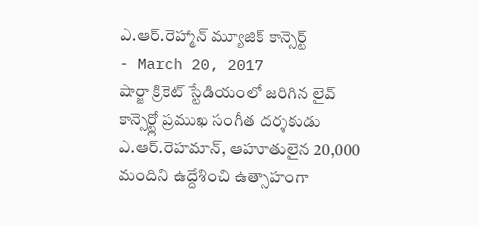ఎ.ఆర్.రెహ్మాన్ మ్యూజిక్ కాన్సెర్ట్
- March 20, 2017
షార్జా క్రికెట్ స్టేడియంలో జరిగిన లైవ్ కాన్సెర్ట్లో ప్రముఖ సంగీత దర్శకుడు ఎ.ఆర్.రెహమాన్, ఆహూతులైన 20,000 మందిని ఉద్దేశించి ఉత్సాహంగా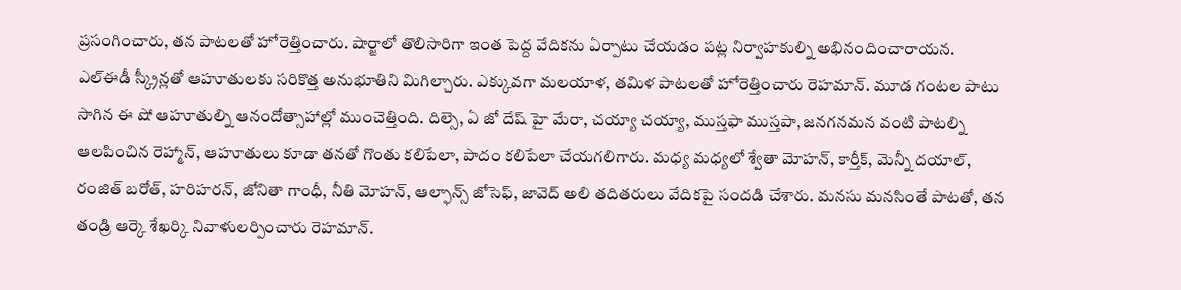ప్రసంగించారు, తన పాటలతో హోరెత్తించారు. షార్జాలో తొలిసారిగా ఇంత పెద్ద వేదికను ఏర్పాటు చేయడం పట్ల నిర్వాహకుల్ని అభినందించారాయన. ఎల్ఈడీ స్క్రీన్లతో ఆహూతులకు సరికొత్త అనుభూతిని మిగిల్చారు. ఎక్కువగా మలయాళ, తమిళ పాటలతో హోరెత్తించారు రెహమాన్. మూడ గంటల పాటు సాగిన ఈ షో ఆహూతుల్ని ఆనందోత్సాహాల్లో ముంచెత్తింది. దిల్సె, ఏ జో దేష్ హై మేరా, చయ్యా చయ్యా, ముస్తఫా ముస్తపా, జనగనమన వంటి పాటల్ని ఆలపించిన రెహ్మాన్, ఆహూతులు కూడా తనతో గొంతు కలిపేలా, పాదం కలిపేలా చేయగలిగారు. మధ్య మధ్యలో శ్వేతా మోహన్, కార్తీక్, మెన్నీ దయాల్, రంజిత్ బరోత్, హరిహరన్, జోనితా గాంధీ, నీతి మోహన్, ఆల్ఫాన్స్ జోసెఫ్, జావెద్ అలి తదితరులు వేదికపై సందడి చేశారు. మనసు మనసింతే పాటతో, తన తండ్రి ఆర్కె శేఖర్కి నివాళులర్పించారు రెహమాన్.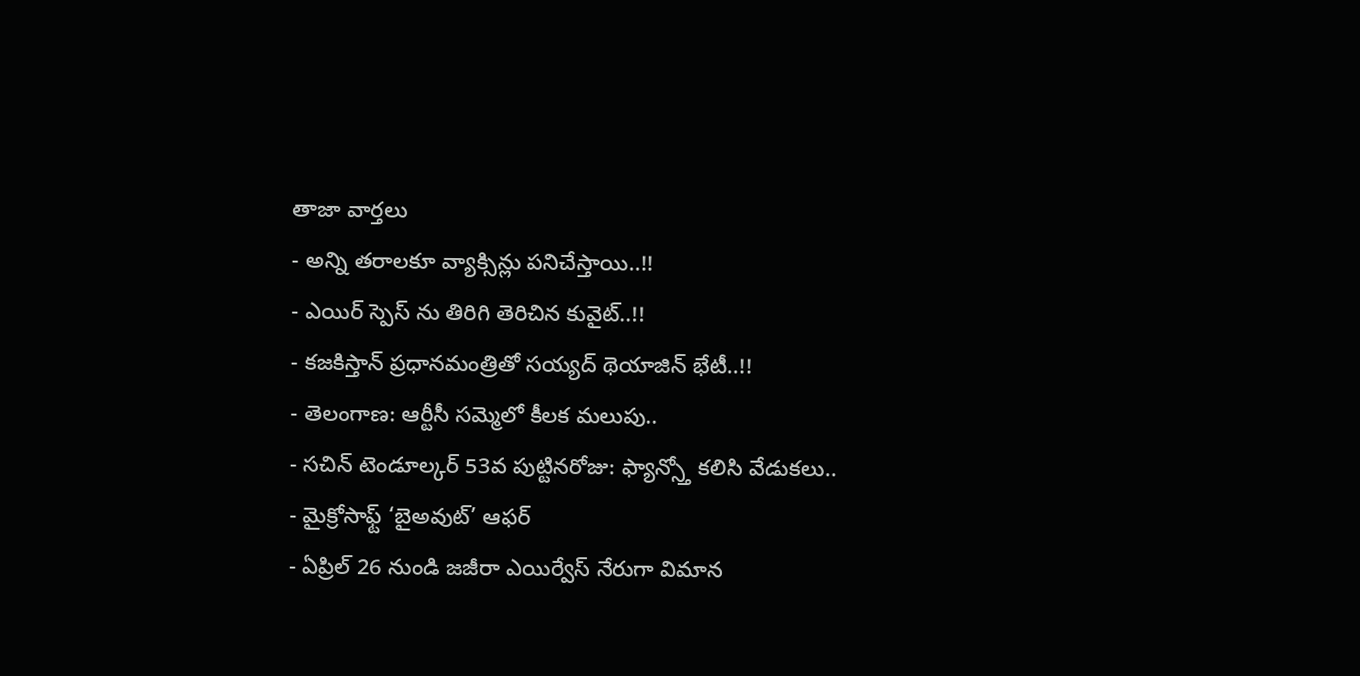తాజా వార్తలు
- అన్ని తరాలకూ వ్యాక్సిన్లు పనిచేస్తాయి..!!
- ఎయిర్ స్పెస్ ను తిరిగి తెరిచిన కువైట్..!!
- కజకిస్తాన్ ప్రధానమంత్రితో సయ్యద్ థెయాజిన్ భేటీ..!!
- తెలంగాణ: ఆర్టీసీ సమ్మెలో కీలక మలుపు..
- సచిన్ టెండూల్కర్ 53వ పుట్టినరోజు: ఫ్యాన్స్తో కలిసి వేడుకలు..
- మైక్రోసాఫ్ట్ ‘బైఅవుట్’ ఆఫర్
- ఏప్రిల్ 26 నుండి జజీరా ఎయిర్వేస్ నేరుగా విమాన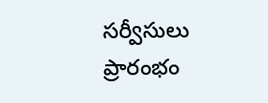సర్వీసులు ప్రారంభం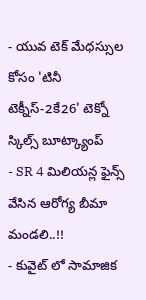- యువ టెక్ మేధస్సుల కోసం 'టినీ టెక్నీస్-2కే26' టెక్నో స్కిల్స్ బూట్క్యాంప్
- SR 4 మిలియన్ల ఫైన్స్ వేసిన ఆరోగ్య బీమా మండలి..!!
- కువైట్ లో సామాజిక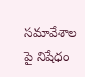సమావేశాల పై నిషేధం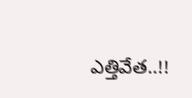ఎత్తివేత..!!